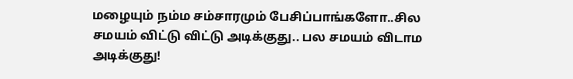மழையும் நம்ம சம்சாரமும் பேசிப்பாங்களோ..சில சமயம் விட்டு விட்டு அடிக்குது.. பல சமயம் விடாம அடிக்குது!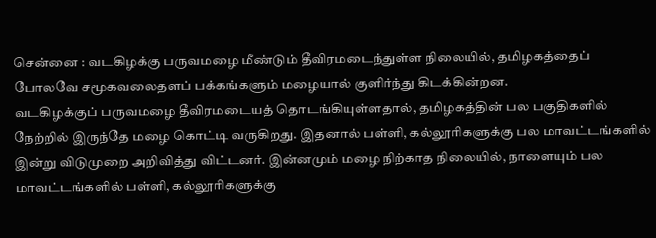சென்னை : வடகிழக்கு பருவமழை மீண்டும் தீவிரமடைந்துள்ள நிலையில், தமிழகத்தைப் போலவே சமூகவலைதளப் பக்கங்களும் மழையால் குளிர்ந்து கிடக்கின்றன.
வடகிழக்குப் பருவமழை தீவிரமடையத் தொடங்கியுள்ளதால், தமிழகத்தின் பல பகுதிகளில் நேற்றில் இருந்தே மழை கொட்டி வருகிறது. இதனால் பள்ளி, கல்லூரிகளுக்கு பல மாவட்டங்களில் இன்று விடுமுறை அறிவித்து விட்டனர். இன்னமும் மழை நிற்காத நிலையில், நாளையும் பல மாவட்டங்களில் பள்ளி, கல்லூரிகளுக்கு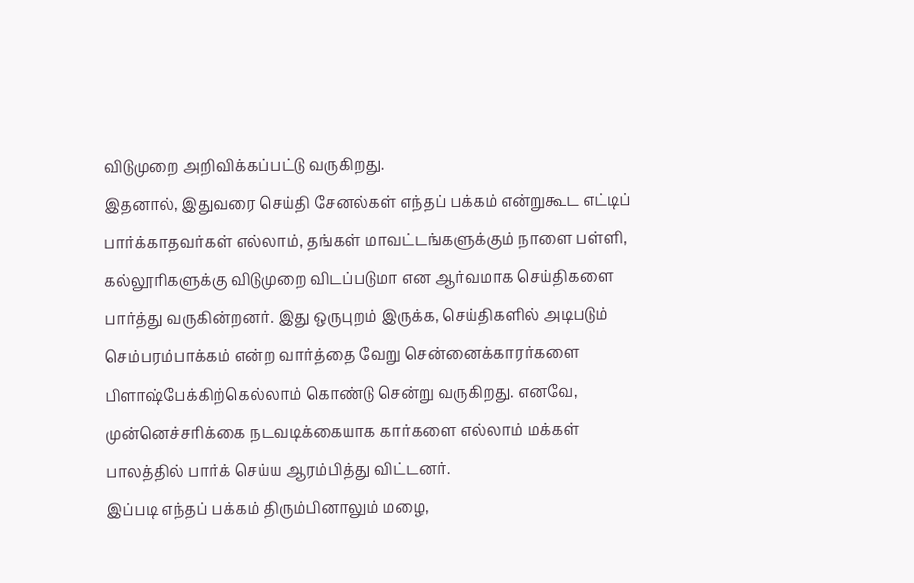விடுமுறை அறிவிக்கப்பட்டு வருகிறது.
இதனால், இதுவரை செய்தி சேனல்கள் எந்தப் பக்கம் என்றுகூட எட்டிப் பார்க்காதவர்கள் எல்லாம், தங்கள் மாவட்டங்களுக்கும் நாளை பள்ளி, கல்லூரிகளுக்கு விடுமுறை விடப்படுமா என ஆர்வமாக செய்திகளை பார்த்து வருகின்றனர். இது ஒருபுறம் இருக்க, செய்திகளில் அடிபடும் செம்பரம்பாக்கம் என்ற வார்த்தை வேறு சென்னைக்காரர்களை பிளாஷ்பேக்கிற்கெல்லாம் கொண்டு சென்று வருகிறது. எனவே, முன்னெச்சரிக்கை நடவடிக்கையாக கார்களை எல்லாம் மக்கள் பாலத்தில் பார்க் செய்ய ஆரம்பித்து விட்டனர்.
இப்படி எந்தப் பக்கம் திரும்பினாலும் மழை,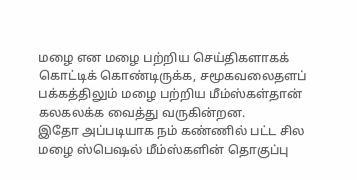மழை என மழை பற்றிய செய்திகளாகக் கொட்டிக் கொண்டிருக்க, சமூகவலைதளப் பக்கத்திலும் மழை பற்றிய மீம்ஸ்கள்தான் கலகலக்க வைத்து வருகின்றன.
இதோ அப்படியாக நம் கண்ணில் பட்ட சில மழை ஸ்பெஷல் மீம்ஸ்களின் தொகுப்பு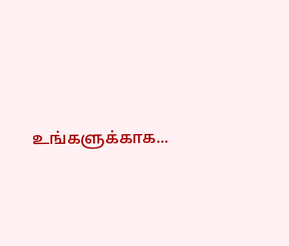உங்களுக்காக...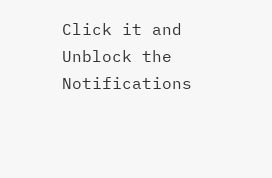Click it and Unblock the Notifications